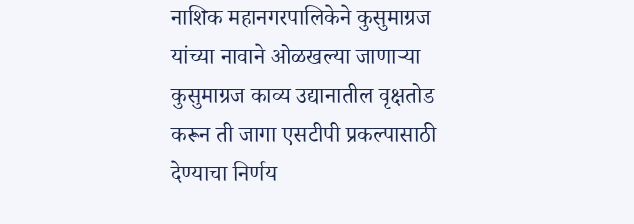नाशिक महानगरपालिकेने कुसुमाग्रज यांच्या नावाने ओळखल्या जाणाऱ्या कुसुमाग्रज काव्य उद्यानातील वृक्षतोड करून ती जागा एसटीपी प्रकल्पासाठी देण्याचा निर्णय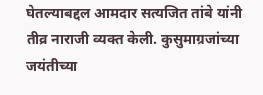घेतल्याबद्दल आमदार सत्यजित तांबे यांनी तीव्र नाराजी व्यक्त केली. कुसुमाग्रजांच्या जयंतीच्या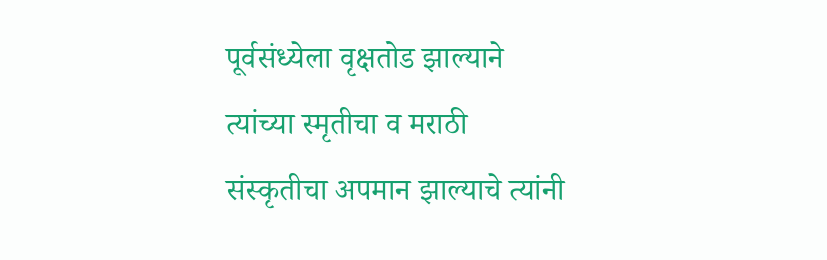पूर्वसंध्येला वृक्षतोड झाल्याने त्यांच्या स्मृतीचा व मराठी संस्कृतीचा अपमान झाल्याचे त्यांनी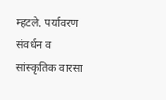म्हटले. पर्यावरण संवर्धन व सांस्कृतिक वारसा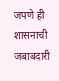जपणे ही शासनाची जबाबदारी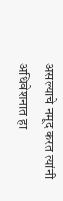असल्याचे नमूद करत त्यांनी अधिवेशनात हा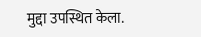मुद्दा उपस्थित केला.